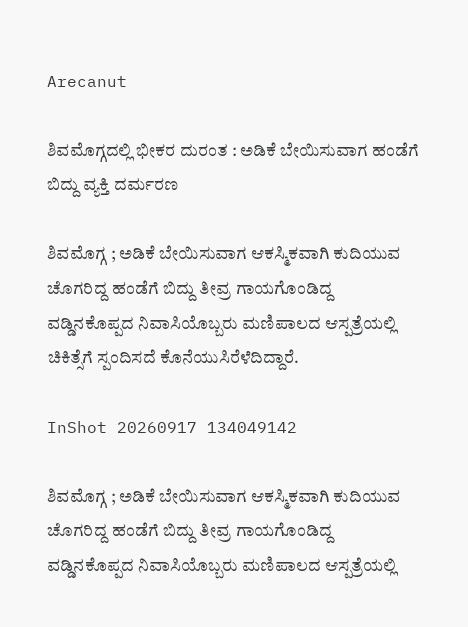Arecanut

ಶಿವಮೊಗ್ಗದಲ್ಲಿ ಭೀಕರ ದುರಂತ : ಅಡಿಕೆ ಬೇಯಿಸುವಾಗ ಹಂಡೆಗೆ ಬಿದ್ದು ವ್ಯಕ್ತಿ ದರ್ಮರಣ

ಶಿವಮೊಗ್ಗ ; ಅಡಿಕೆ ಬೇಯಿಸುವಾಗ ಆಕಸ್ಮಿಕವಾಗಿ ಕುದಿಯುವ ಚೊಗರಿದ್ದ ಹಂಡೆಗೆ ಬಿದ್ದು ತೀವ್ರ ಗಾಯಗೊಂಡಿದ್ದ ವಡ್ಡಿನಕೊಪ್ಪದ ನಿವಾಸಿಯೊಬ್ಬರು ಮಣಿಪಾಲದ ಆಸ್ಪತ್ರೆಯಲ್ಲಿ ಚಿಕಿತ್ಸೆಗೆ ಸ್ಪಂದಿಸದೆ ಕೊನೆಯುಸಿರೆಳೆದಿದ್ದಾರೆ.

InShot 20260917 134049142

ಶಿವಮೊಗ್ಗ ; ಅಡಿಕೆ ಬೇಯಿಸುವಾಗ ಆಕಸ್ಮಿಕವಾಗಿ ಕುದಿಯುವ ಚೊಗರಿದ್ದ ಹಂಡೆಗೆ ಬಿದ್ದು ತೀವ್ರ ಗಾಯಗೊಂಡಿದ್ದ ವಡ್ಡಿನಕೊಪ್ಪದ ನಿವಾಸಿಯೊಬ್ಬರು ಮಣಿಪಾಲದ ಆಸ್ಪತ್ರೆಯಲ್ಲಿ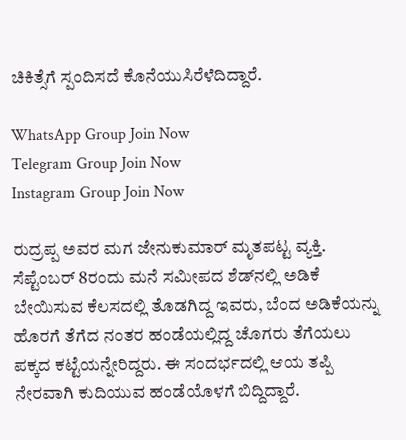ಚಿಕಿತ್ಸೆಗೆ ಸ್ಪಂದಿಸದೆ ಕೊನೆಯುಸಿರೆಳೆದಿದ್ದಾರೆ.

WhatsApp Group Join Now
Telegram Group Join Now
Instagram Group Join Now

ರುದ್ರಪ್ಪ ಅವರ ಮಗ ಜೇನುಕುಮಾರ್ ಮೃತಪಟ್ಟ ವ್ಯಕ್ತಿ. ಸೆಪ್ಟೆಂಬರ್ 8ರಂದು ಮನೆ ಸಮೀಪದ ಶೆಡ್‌ನಲ್ಲಿ ಅಡಿಕೆ ಬೇಯಿಸುವ ಕೆಲಸದಲ್ಲಿ ತೊಡಗಿದ್ದ ಇವರು, ಬೆಂದ ಅಡಿಕೆಯನ್ನು ಹೊರಗೆ ತೆಗೆದ ನಂತರ ಹಂಡೆಯಲ್ಲಿದ್ದ ಚೊಗರು ತೆಗೆಯಲು ಪಕ್ಕದ ಕಟ್ಟೆಯನ್ನೇರಿದ್ದರು. ಈ ಸಂದರ್ಭದಲ್ಲಿ ಆಯ ತಪ್ಪಿ ನೇರವಾಗಿ ಕುದಿಯುವ ಹಂಡೆಯೊಳಗೆ ಬಿದ್ದಿದ್ದಾರೆ.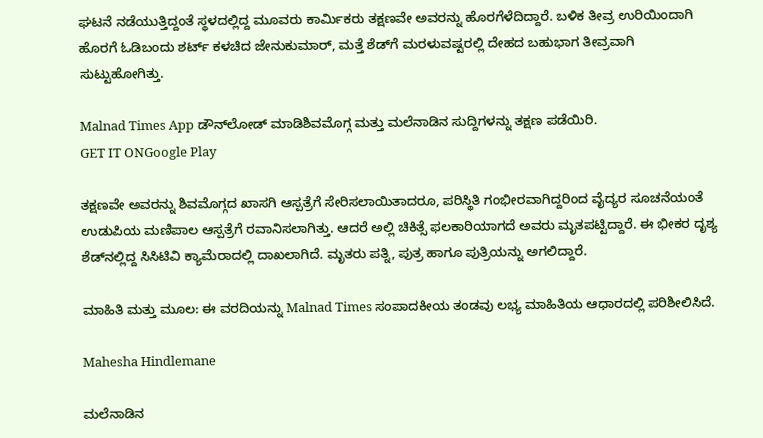ಘಟನೆ ನಡೆಯುತ್ತಿದ್ದಂತೆ ಸ್ಥಳದಲ್ಲಿದ್ದ ಮೂವರು ಕಾರ್ಮಿಕರು ತಕ್ಷಣವೇ ಅವರನ್ನು ಹೊರಗೆಳೆದಿದ್ದಾರೆ. ಬಳಿಕ ತೀವ್ರ ಉರಿಯಿಂದಾಗಿ ಹೊರಗೆ ಓಡಿಬಂದು ಶರ್ಟ್ ಕಳಚಿದ ಜೇನುಕುಮಾರ್, ಮತ್ತೆ ಶೆಡ್‌ಗೆ ಮರಳುವಷ್ಟರಲ್ಲಿ ದೇಹದ ಬಹುಭಾಗ ತೀವ್ರವಾಗಿ ಸುಟ್ಟುಹೋಗಿತ್ತು.

Malnad Times App ಡೌನ್‌ಲೋಡ್ ಮಾಡಿಶಿವಮೊಗ್ಗ ಮತ್ತು ಮಲೆನಾಡಿನ ಸುದ್ದಿಗಳನ್ನು ತಕ್ಷಣ ಪಡೆಯಿರಿ.
GET IT ONGoogle Play

ತಕ್ಷಣವೇ ಅವರನ್ನು ಶಿವಮೊಗ್ಗದ ಖಾಸಗಿ ಆಸ್ಪತ್ರೆಗೆ ಸೇರಿಸಲಾಯಿತಾದರೂ, ಪರಿಸ್ಥಿತಿ ಗಂಭೀರವಾಗಿದ್ದರಿಂದ ವೈದ್ಯರ ಸೂಚನೆಯಂತೆ ಉಡುಪಿಯ ಮಣಿಪಾಲ ಆಸ್ಪತ್ರೆಗೆ ರವಾನಿಸಲಾಗಿತ್ತು. ಆದರೆ ಅಲ್ಲಿ ಚಿಕಿತ್ಸೆ ಫಲಕಾರಿಯಾಗದೆ ಅವರು ಮೃತಪಟ್ಟಿದ್ದಾರೆ. ಈ ಭೀಕರ ದೃಶ್ಯ ಶೆಡ್‌ನಲ್ಲಿದ್ದ ಸಿಸಿಟಿವಿ ಕ್ಯಾಮೆರಾದಲ್ಲಿ ದಾಖಲಾಗಿದೆ. ಮೃತರು ಪತ್ನಿ, ಪುತ್ರ ಹಾಗೂ ಪುತ್ರಿಯನ್ನು ಅಗಲಿದ್ದಾರೆ.

ಮಾಹಿತಿ ಮತ್ತು ಮೂಲ: ಈ ವರದಿಯನ್ನು Malnad Times ಸಂಪಾದಕೀಯ ತಂಡವು ಲಭ್ಯ ಮಾಹಿತಿಯ ಆಧಾರದಲ್ಲಿ ಪರಿಶೀಲಿಸಿದೆ.

Mahesha Hindlemane

ಮಲೆನಾಡಿನ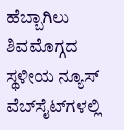ಹೆಬ್ಬಾಗಿಲು ಶಿವಮೊಗ್ಗದ ಸ್ಥಳೀಯ ನ್ಯೂಸ್ ವೆಬ್‌ಸೈಟ್‌ಗಳಲ್ಲಿ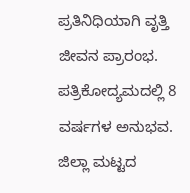ಪ್ರತಿನಿಧಿಯಾಗಿ ವೃತ್ತಿ ಜೀವನ ಪ್ರಾರಂಭ. ಪತ್ರಿಕೋದ್ಯಮದಲ್ಲಿ 8 ವರ್ಷಗಳ ಅನುಭವ. ಜಿಲ್ಲಾ ಮಟ್ಟದ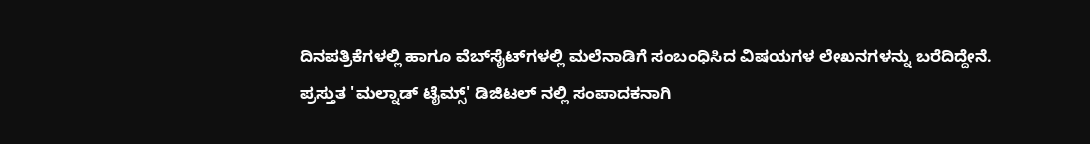ದಿನಪತ್ರಿಕೆಗಳಲ್ಲಿ ಹಾಗೂ ವೆಬ್‌ಸೈಟ್‌ಗಳಲ್ಲಿ ಮಲೆನಾಡಿಗೆ ಸಂಬಂಧಿಸಿದ ವಿಷಯಗಳ ಲೇಖನಗಳನ್ನು ಬರೆದಿದ್ದೇನೆ. ಪ್ರಸ್ತುತ 'ಮಲ್ನಾಡ್ ಟೈಮ್ಸ್' ಡಿಜಿಟಲ್ ನಲ್ಲಿ ಸಂಪಾದಕನಾಗಿ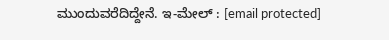ಮುಂದುವರೆದಿದ್ದೇನೆ. ಇ-ಮೇಲ್ : [email protected]